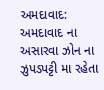અમદાવાદ: અમદાવાદ ના અસારવા ઝોન ના ઝુપડપટ્ટી મા રહેતા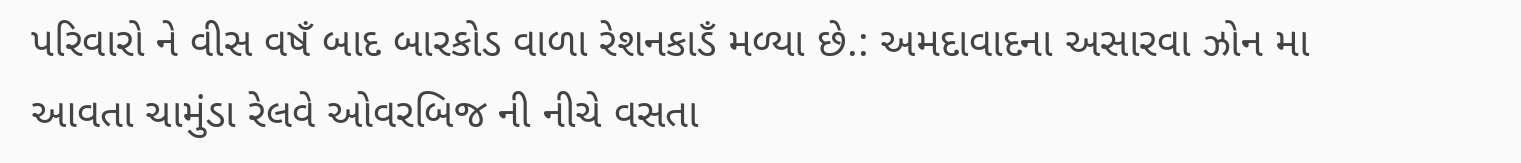પરિવારો ને વીસ વષઁ બાદ બારકોડ વાળા રેશનકાડઁ મળ્યા છે.: અમદાવાદના અસારવા ઝોન મા આવતા ચામુંડા રેલવે ઓવરબિજ ની નીચે વસતા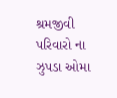શ્રમજીવી પરિવારો ના ઝુપડા ઓમા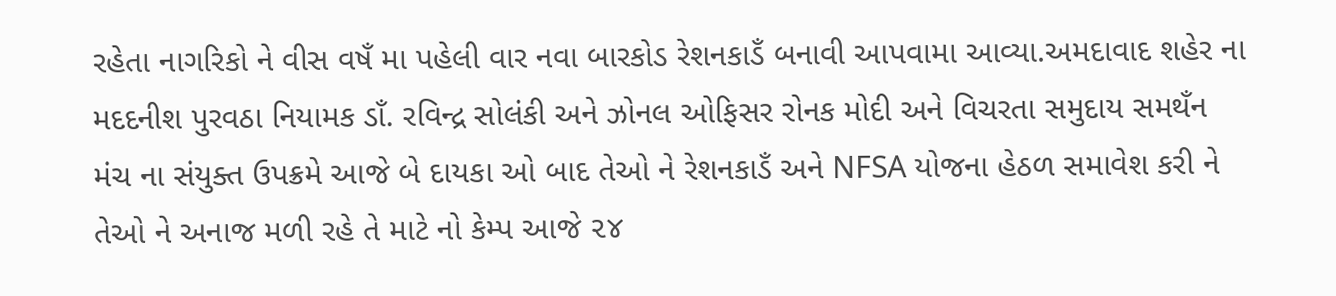રહેતા નાગરિકો ને વીસ વષઁ મા પહેલી વાર નવા બારકોડ રેશનકાડઁ બનાવી આપવામા આવ્યા.અમદાવાદ શહેર ના મદદનીશ પુરવઠા નિયામક ડાઁ. રવિન્દ્ર સોલંકી અને ઝોનલ ઓફિસર રોનક મોદી અને વિચરતા સમુદાય સમથઁન મંચ ના સંયુક્ત ઉપક્રમે આજે બે દાયકા ઓ બાદ તેઓ ને રેશનકાડઁ અને NFSA યોજના હેઠળ સમાવેશ કરી ને તેઓ ને અનાજ મળી રહે તે માટે નો કેમ્પ આજે ૨૪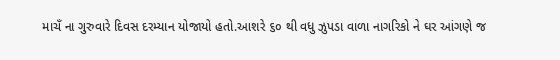માચઁ ના ગુરુવારે દિવસ દરમ્યાન યોજાયો હતો.આશરે ૬૦ થી વધુ ઝુપડા વાળા નાગરિકો ને ઘર આંગણે જ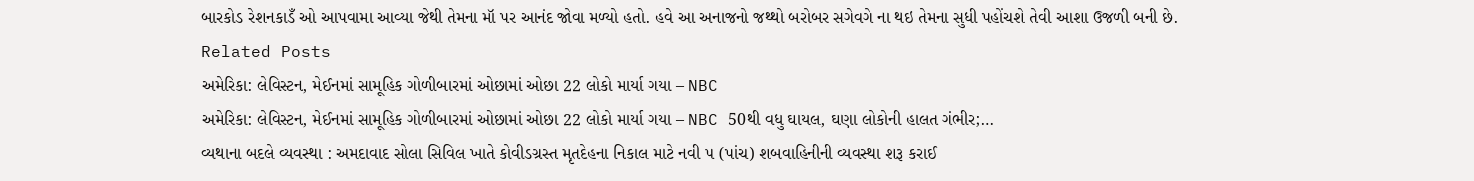બારકોડ રેશનકાડઁ ઓ આપવામા આવ્યા જેથી તેમના મૉ પર આનંદ જોવા મળ્યો હતો. હવે આ અનાજનો જથ્થો બરોબર સગેવગે ના થઇ તેમના સુધી પહોંચશે તેવી આશા ઉજળી બની છે.
Related Posts
અમેરિકા: લેવિસ્ટન, મેઈનમાં સામૂહિક ગોળીબારમાં ઓછામાં ઓછા 22 લોકો માર્યા ગયા – NBC
અમેરિકા: લેવિસ્ટન, મેઈનમાં સામૂહિક ગોળીબારમાં ઓછામાં ઓછા 22 લોકો માર્યા ગયા – NBC 50થી વધુ ઘાયલ, ઘણા લોકોની હાલત ગંભીર;…
વ્યથાના બદલે વ્યવસ્થા : અમદાવાદ સોલા સિવિલ ખાતે કોવીડગ્રસ્ત મૃતદેહના નિકાલ માટે નવી ૫ (પાંચ) શબવાહિનીની વ્યવસ્થા શરૂ કરાઈ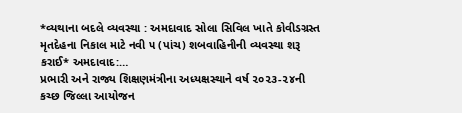*વ્યથાના બદલે વ્યવસ્થા : અમદાવાદ સોલા સિવિલ ખાતે કોવીડગ્રસ્ત મૃતદેહના નિકાલ માટે નવી ૫ (પાંચ) શબવાહિનીની વ્યવસ્થા શરૂ કરાઈ* અમદાવાદ:…
પ્રભારી અને રાજ્ય શિક્ષણમંત્રીના અધ્યક્ષસ્થાને વર્ષ ૨૦૨૩-૨૪ની કચ્છ જિલ્લા આયોજન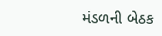મંડળની બેઠક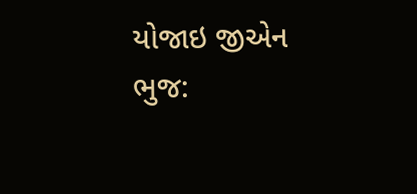યોજાઇ જીએન ભુજ: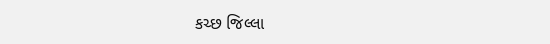કચ્છ જિલ્લા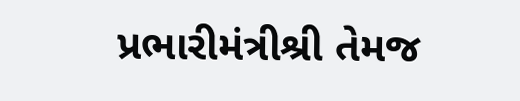પ્રભારીમંત્રીશ્રી તેમજ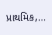પ્રાથમિક,…